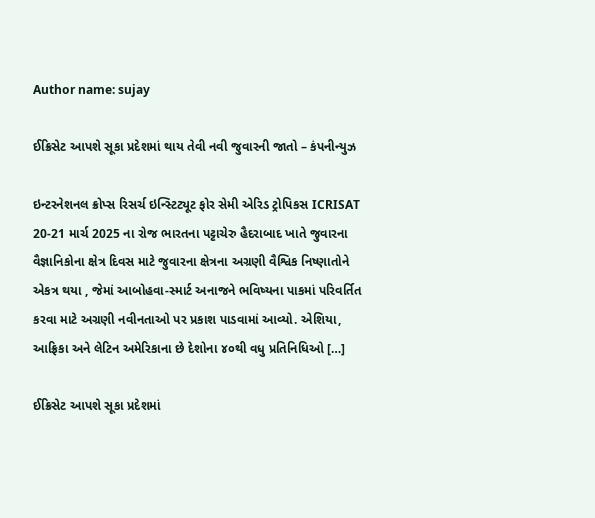Author name: sujay

ઈક્રિસેટ આપશે સૂકા પ્રદેશમાં થાય તેવી નવી જુવારની જાતો – કંપનીન્યુઝ

ઇન્ટરનેશનલ ક્રોપ્સ રિસર્ચ ઇન્સ્ટિટ્યૂટ ફોર સેમી એરિડ ટ્રોપિકસ ICRISAT 20-21 માર્ચ 2025 ના રોજ ભારતના પટ્ટાચેરુ હૈદરાબાદ ખાતે જુવારના વૈજ્ઞાનિકોના ક્ષેત્ર દિવસ માટે જુવારના ક્ષેત્રના અગ્રણી વૈશ્વિક નિષ્ણાતોને એકત્ર થયા , જેમાં આબોહવા-સ્માર્ટ અનાજને ભવિષ્યના પાકમાં પરિવર્તિત કરવા માટે અગ્રણી નવીનતાઓ પર પ્રકાશ પાડવામાં આવ્યો. એશિયા, આફ્રિકા અને લેટિન અમેરિકાના છે દેશોના ૪૦થી વધુ પ્રતિનિધિઓ […]

ઈક્રિસેટ આપશે સૂકા પ્રદેશમાં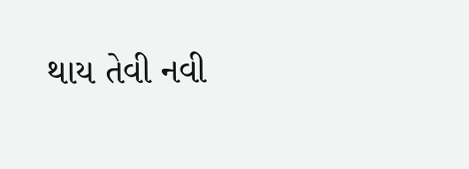થાય તેવી નવી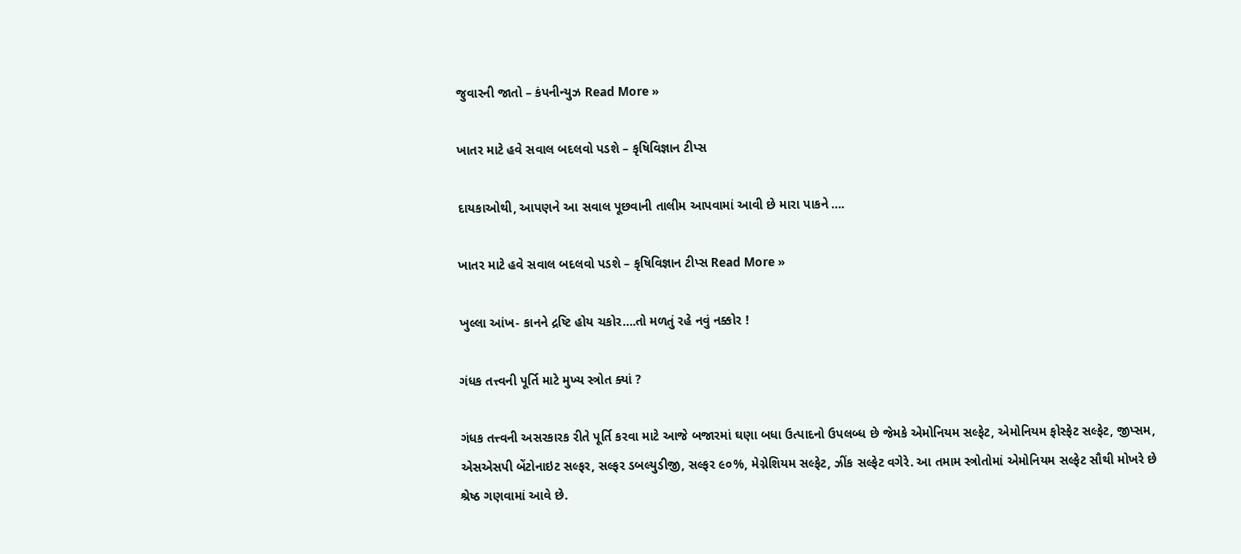જુવારની જાતો – કંપનીન્યુઝ Read More »

ખાતર માટે હવે સવાલ બદલવો પડશે – કૃષિવિજ્ઞાન ટીપ્સ

દાયકાઓથી, આપણને આ સવાલ પૂછવાની તાલીમ આપવામાં આવી છે મારા પાકને ….

ખાતર માટે હવે સવાલ બદલવો પડશે – કૃષિવિજ્ઞાન ટીપ્સ Read More »

ખુલ્લા આંખ- કાનને દ્રષ્ટિ હોય ચકોર….તો મળતું રહે નવું નક્કોર !

ગંધક તત્ત્વની પૂર્તિ માટે મુખ્ય સ્ત્રોત ક્યાં ?

ગંધક તત્ત્વની અસરકારક રીતે પૂર્તિ કરવા માટે આજે બજારમાં ઘણા બધા ઉત્પાદનો ઉપલબ્ધ છે જેમકે એમોનિયમ સલ્ફેટ, એમોનિયમ ફોસ્ફેટ સલ્ફેટ, જીપ્સમ, એસએસપી બેંટોનાઇટ સલ્ફર, સલ્ફર ડબલ્યુડીજી, સલ્ફર ૯૦%, મેગ્નેશિયમ સલ્ફેટ, ઝીંક સલ્ફેટ વગેરે. આ તમામ સ્ત્રોતોમાં એમોનિયમ સલ્ફેટ સૌથી મોખરે છે શ્રેષ્ઠ ગણવામાં આવે છે.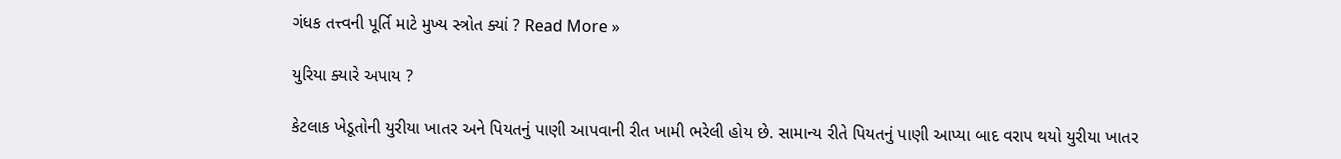ગંધક તત્ત્વની પૂર્તિ માટે મુખ્ય સ્ત્રોત ક્યાં ? Read More »

યુરિયા ક્યારે અપાય ?

કેટલાક ખેડૂતોની યુરીયા ખાતર અને પિયતનું પાણી આપવાની રીત ખામી ભરેલી હોય છે. સામાન્ય રીતે પિયતનું પાણી આપ્યા બાદ વરાપ થયો યુરીયા ખાતર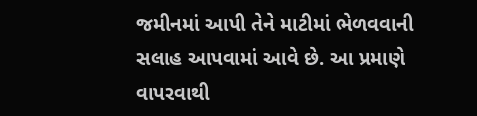જમીનમાં આપી તેને માટીમાં ભેળવવાની સલાહ આપવામાં આવે છે. આ પ્રમાણે વાપરવાથી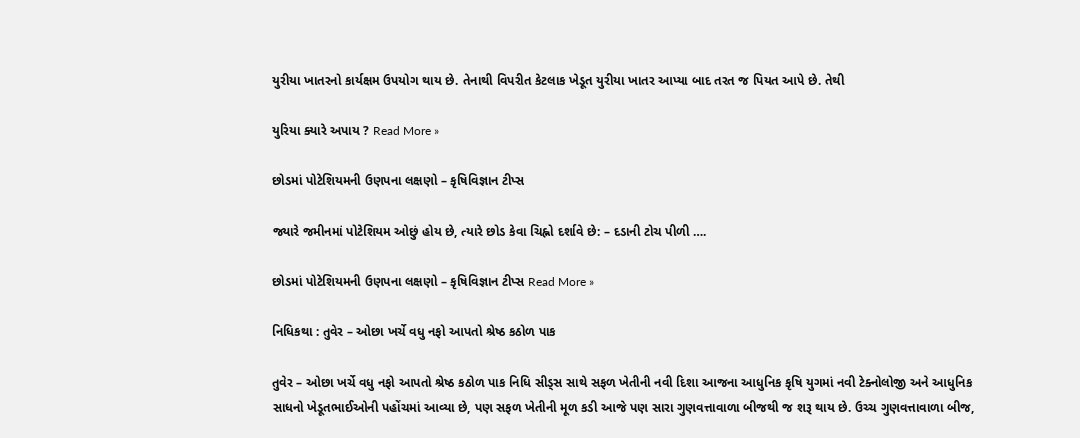યુરીયા ખાતરનો કાર્યક્ષમ ઉપયોગ થાય છે. તેનાથી વિપરીત કેટલાક ખેડૂત યુરીયા ખાતર આપ્યા બાદ તરત જ પિયત આપે છે. તેથી

યુરિયા ક્યારે અપાય ? Read More »

છોડમાં પોટેશિયમની ઉણપના લક્ષણો – કૃષિવિજ્ઞાન ટીપ્સ

જ્યારે જમીનમાં પોટેશિયમ ઓછું હોય છે, ત્યારે છોડ કેવા ચિહ્નો દર્શાવે છે: – દડાની ટોચ પીળી ….

છોડમાં પોટેશિયમની ઉણપના લક્ષણો – કૃષિવિજ્ઞાન ટીપ્સ Read More »

નિધિકથા : તુવેર – ઓછા ખર્ચે વધુ નફો આપતો શ્રેષ્ઠ કઠોળ પાક

તુવેર – ઓછા ખર્ચે વધુ નફો આપતો શ્રેષ્ઠ કઠોળ પાક નિધિ સીડ્સ સાથે સફળ ખેતીની નવી દિશા આજના આધુનિક કૃષિ યુગમાં નવી ટેક્નોલોજી અને આધુનિક સાધનો ખેડૂતભાઈઓની પહોંચમાં આવ્યા છે, પણ સફળ ખેતીની મૂળ કડી આજે પણ સારા ગુણવત્તાવાળા બીજથી જ શરૂ થાય છે. ઉચ્ચ ગુણવત્તાવાળા બીજ,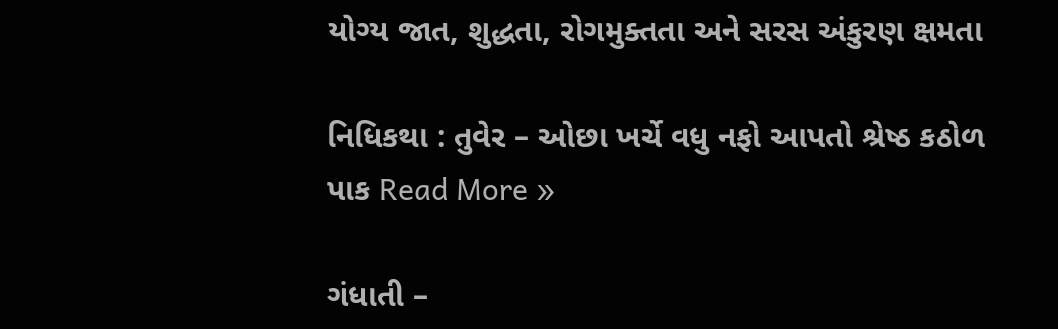યોગ્ય જાત, શુદ્ધતા, રોગમુક્તતા અને સરસ અંકુરણ ક્ષમતા

નિધિકથા : તુવેર – ઓછા ખર્ચે વધુ નફો આપતો શ્રેષ્ઠ કઠોળ પાક Read More »

ગંધાતી –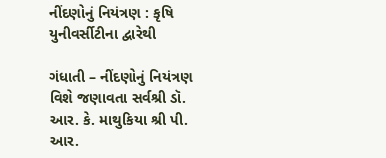નીંદણોનું નિયંત્રણ : કૃષિ યુનીવર્સીટીના દ્વારેથી

ગંધાતી – નીંદણોનું નિયંત્રણ વિશે જણાવતા સર્વશ્રી ડૉ. આર. કે. માથુકિયા શ્રી પી. આર.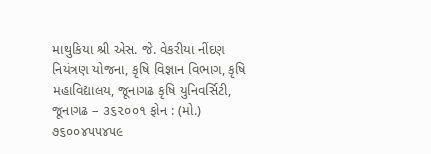માથુકિયા શ્રી એસ. જે. વેકરીયા નીંદણ નિયંત્રણ યોજના, કૃષિ વિજ્ઞાન વિભાગ, કૃષિ મહાવિદ્યાલય, જૂનાગઢ કૃષિ યુનિવર્સિટી, જૂનાગઢ – ૩૬૨૦૦૧ ફોન : (મો.) ૭૬૦૦૪૫૫૪૫૯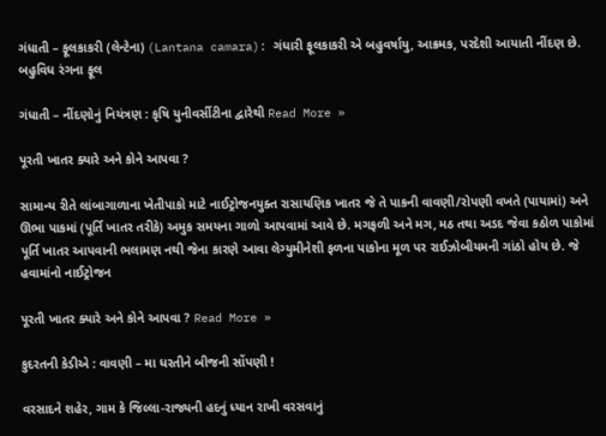ગંધાતી – ફૂલકાકરી (લેન્ટેના) (Lantana camara): ગંધારી ફૂલકાકરી એ બહુવર્ષાયુ, આક્રમક, પરદેશી આયાતી નીંદણ છે. બહુવિધ રંગના ફૂલ

ગંધાતી – નીંદણોનું નિયંત્રણ : કૃષિ યુનીવર્સીટીના દ્વારેથી Read More »

પૂરતી ખાતર ક્યારે અને કોને આપવા ?

સામાન્ય રીતે લાંબાગાળાના ખેતીપાકો માટે નાઈટ્રોજનયુક્ત રાસાયણિક ખાતર જે તે પાકની વાવણી/રોપણી વખતે (પાયામાં) અને ઊભા પાકમાં (પૂર્તિ ખાતર તરીકે) અમુક સમયના ગાળો આપવામાં આવે છે. મગફળી અને મગ, મઠ તથા અડદ જેવા કઠોળ પાકોમાં પૂર્તિ ખાતર આપવાની ભલામણ નથી જેના કારણે આવા લેગ્યુમીનેશી ફળના પાકોના મૂળ પર રાઈઝોબીયમની ગાંઠો હોય છે. જે હવામાંનો નાઈટ્રોજન

પૂરતી ખાતર ક્યારે અને કોને આપવા ? Read More »

કુદરતની કેડીએ : વાવણી – મા ધરતીને બીજની સોંપણી !

વરસાદને શહેર, ગામ કે જિલ્લા-રાજ્યની હદનું ધ્યાન રાખી વરસવાનું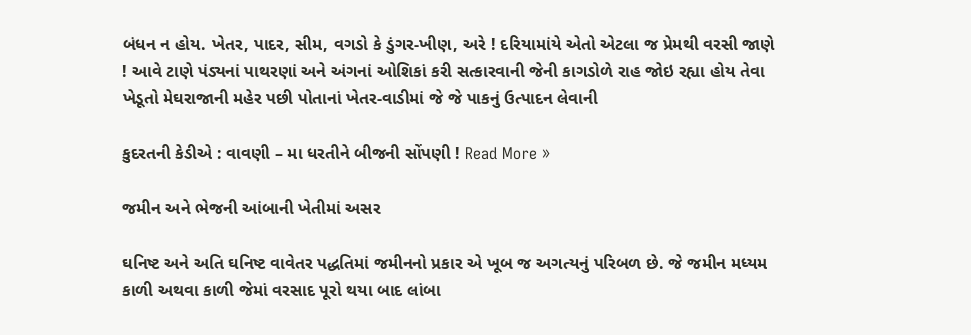બંધન ન હોય. ખેતર, પાદર, સીમ, વગડો કે ડુંગર-ખીણ, અરે ! દરિયામાંયે એતો એટલા જ પ્રેમથી વરસી જાણે ! આવે ટાણે પંડ્યનાં પાથરણાં અને અંગનાં ઓશિકાં કરી સત્કારવાની જેની કાગડોળે રાહ જોઇ રહ્યા હોય તેવા ખેડૂતો મેઘરાજાની મહેર પછી પોતાનાં ખેતર-વાડીમાં જે જે પાકનું ઉત્પાદન લેવાની

કુદરતની કેડીએ : વાવણી – મા ધરતીને બીજની સોંપણી ! Read More »

જમીન અને ભેજની આંબાની ખેતીમાં અસર

ઘનિષ્ટ અને અતિ ઘનિષ્ટ વાવેતર પદ્ધતિમાં જમીનનો પ્રકાર એ ખૂબ જ અગત્યનું પરિબળ છે. જે જમીન મધ્યમ કાળી અથવા કાળી જેમાં વરસાદ પૂરો થયા બાદ લાંબા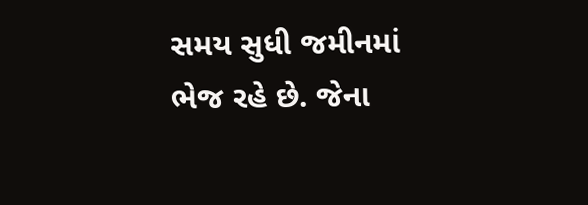સમય સુધી જમીનમાં ભેજ રહે છે. જેના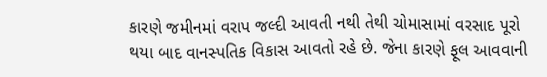કારણે જમીનમાં વરાપ જલ્દી આવતી નથી તેથી ચોમાસામાં વરસાદ પૂરો થયા બાદ વાનસ્પતિક વિકાસ આવતો રહે છે. જેના કારણે ફૂલ આવવાની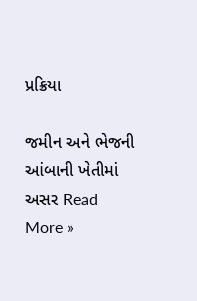પ્રક્રિયા

જમીન અને ભેજની આંબાની ખેતીમાં અસર Read More »